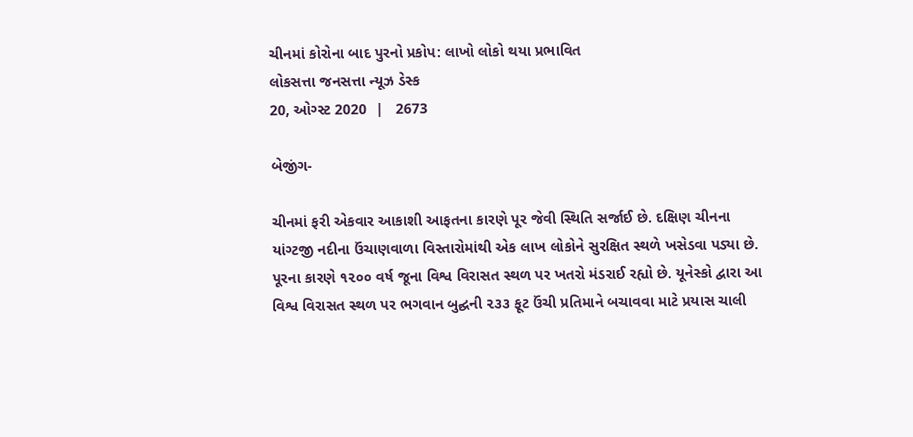ચીનમાં કોરોના બાદ પુરનો પ્રકોપ: લાખો લોકો થયા પ્રભાવિત
લોકસત્તા જનસત્તા ન્યૂઝ ડેસ્ક
20, ઓગ્સ્ટ 2020  |   2673

બેજીંગ-

ચીનમાં ફરી એકવાર આકાશી આફતના કારણે પૂર જેવી સ્થિતિ સર્જાઈ છે. દક્ષિણ ચીનના યાંગ્ટજી નદીના ઉંચાણવાળા વિસ્તારોમાંથી એક લાખ લોકોને સુરક્ષિત સ્થળે ખસેડવા પડ્યા છે. પૂરના કારણે ૧૨૦૦ વર્ષ જૂના વિશ્વ વિરાસત સ્થળ પર ખતરો મંડરાઈ રહ્યો છે. યૂનેસ્કો દ્વારા આ વિશ્વ વિરાસત સ્થળ પર ભગવાન બુદ્ઘની ૨૩૩ ફૂટ ઉંચી પ્રતિમાને બચાવવા માટે પ્રયાસ ચાલી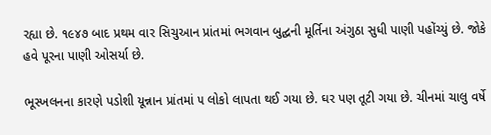રહ્યા છે. ૧૯૪૭ બાદ પ્રથમ વાર સિચુઆન પ્રાંતમાં ભગવાન બુદ્ઘની મૂર્તિના અંગુઠા સુધી પાણી પહોંચ્યું છે. જોકે હવે પૂરના પાણી ઓસર્યા છે.

ભૂસ્ખલનના કારણે પડોશી યૂન્નાન પ્રાંતમાં ૫ લોકો લાપતા થઈ ગયા છે. ઘર પણ તૂટી ગયા છે. ચીનમાં ચાલુ વર્ષે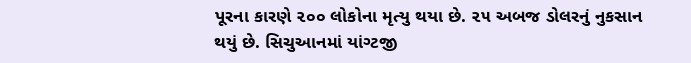પૂરના કારણે ૨૦૦ લોકોના મૃત્યુ થયા છે. ૨૫ અબજ ડોલરનું નુકસાન થયું છે. સિચુઆનમાં યાંગ્ટજી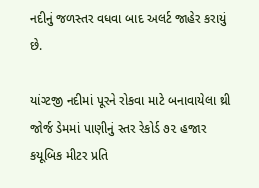નદીનું જળસ્તર વધવા બાદ અલર્ટ જાહેર કરાયું છે.

યાંગ્ટજી નદીમાં પૂરને રોકવા માટે બનાવાયેલા થ્રી જોર્જ ડેમમાં પાણીનું સ્તર રેકોર્ડ ૭૨ હજાર કયૂબિક મીટર પ્રતિ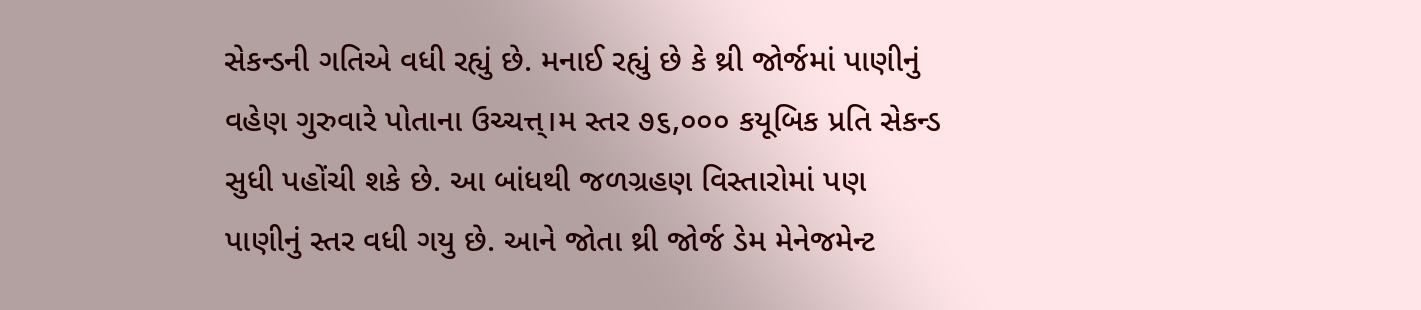સેકન્ડની ગતિએ વધી રહ્યું છે. મનાઈ રહ્યું છે કે થ્રી જોર્જમાં પાણીનું વહેણ ગુરુવારે પોતાના ઉચ્ચત્ત્।મ સ્તર ૭૬,૦૦૦ કયૂબિક પ્રતિ સેકન્ડ સુધી પહોંચી શકે છે. આ બાંધથી જળગ્રહણ વિસ્તારોમાં પણ પાણીનું સ્તર વધી ગયુ છે. આને જોતા થ્રી જોર્જ ડેમ મેનેજમેન્ટ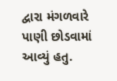દ્વારા મંગળવારે પાણી છોડવામાં આવ્યું હતુ.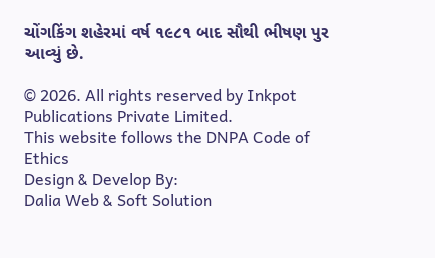ચોંગકિંગ શહેરમાં વર્ષ ૧૯૮૧ બાદ સૌથી ભીષણ પુર આવ્યું છે.

© 2026. All rights reserved by Inkpot Publications Private Limited.
This website follows the DNPA Code of Ethics
Design & Develop By:
Dalia Web & Soft Solution